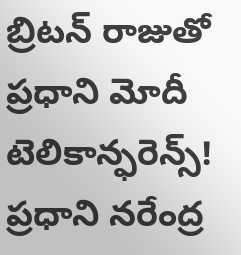బ్రిటన్ రాజుతో ప్రధాని మోదీ టెలికాన్ఫరెన్స్!
ప్రధాని నరేంద్ర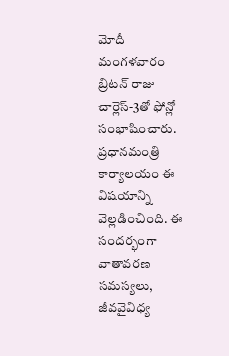మోదీ మంగళవారం బ్రిటన్ రాజు చార్లెస్-3తో ఫోన్లో సంభాషించారు. ప్రధానమంత్రి కార్యాలయం ఈ విషయాన్ని వెల్లడించింది. ఈ సందర్భంగా వాతావరణ సమస్యలు, జీవవైవిధ్య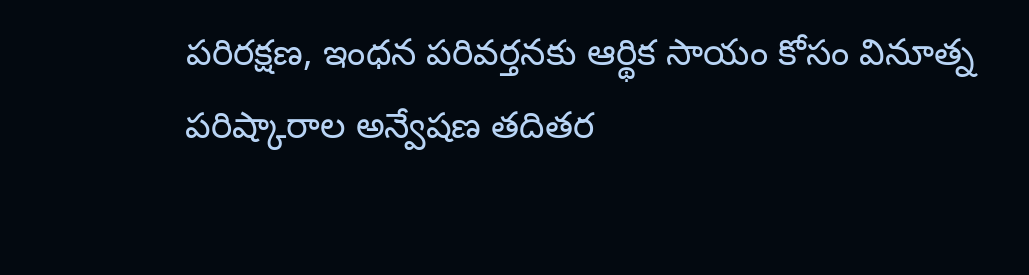పరిరక్షణ, ఇంధన పరివర్తనకు ఆర్థిక సాయం కోసం వినూత్న పరిష్కారాల అన్వేషణ తదితర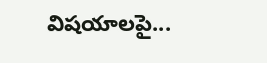విషయాలపై...